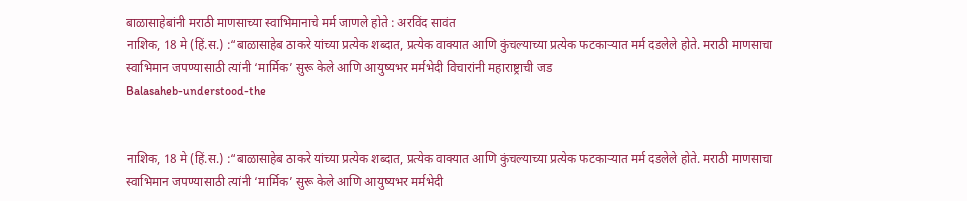बाळासाहेबांनी मराठी माणसाच्या स्वाभिमानाचे मर्म जाणले होते : अरविंद सावंत
नाशिक, 18 मे (हिं.स.) :“बाळासाहेब ठाकरे यांच्या प्रत्येक शब्दात, प्रत्येक वाक्यात आणि कुंचल्याच्या प्रत्येक फटकाऱ्यात मर्म दडलेले होते. मराठी माणसाचा स्वाभिमान जपण्यासाठी त्यांनी ‘मार्मिक’ सुरू केले आणि आयुष्यभर मर्मभेदी विचारांनी महाराष्ट्राची जड
Balasaheb-understood-the


नाशिक, 18 मे (हिं.स.) :“बाळासाहेब ठाकरे यांच्या प्रत्येक शब्दात, प्रत्येक वाक्यात आणि कुंचल्याच्या प्रत्येक फटकाऱ्यात मर्म दडलेले होते. मराठी माणसाचा स्वाभिमान जपण्यासाठी त्यांनी ‘मार्मिक’ सुरू केले आणि आयुष्यभर मर्मभेदी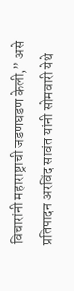विचारांनी महाराष्ट्राची जडणघडण केली,” असे प्रतिपादन अरविंद सावंत यांनी सोमवारी येथे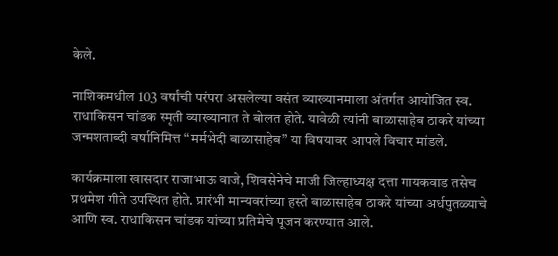केले.

नाशिकमधील 103 वर्षांची परंपरा असलेल्या वसंत व्याख्यानमाला अंतर्गत आयोजित स्व. राधाकिसन चांडक स्मृती व्याख्यानात ते बोलत होते. यावेळी त्यांनी बाळासाहेब ठाकरे यांच्या जन्मशताब्दी वर्षानिमित्त “मर्मभेदी बाळासाहेब” या विषयावर आपले विचार मांडले.

कार्यक्रमाला खासदार राजाभाऊ वाजे, शिवसेनेचे माजी जिल्हाध्यक्ष दत्ता गायकवाड तसेच प्रथमेश गीते उपस्थित होते. प्रारंभी मान्यवरांच्या हस्ते बाळासाहेब ठाकरे यांच्या अर्धपुतळ्याचे आणि स्व. राधाकिसन चांडक यांच्या प्रतिमेचे पूजन करण्यात आले.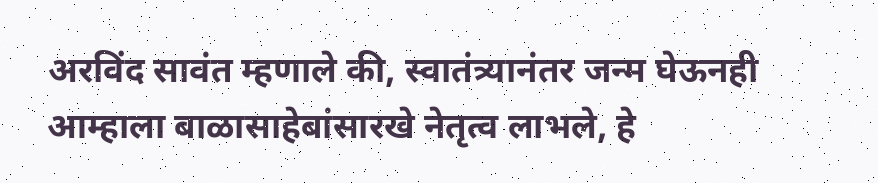अरविंद सावंत म्हणाले की, स्वातंत्र्यानंतर जन्म घेऊनही आम्हाला बाळासाहेबांसारखे नेतृत्व लाभले, हे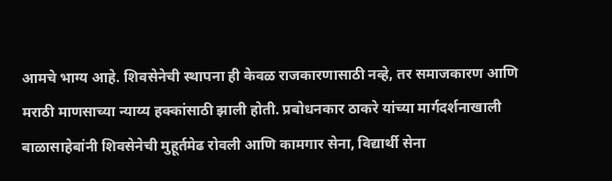आमचे भाग्य आहे. शिवसेनेची स्थापना ही केवळ राजकारणासाठी नव्हे, तर समाजकारण आणि मराठी माणसाच्या न्याय्य हक्कांसाठी झाली होती. प्रबोधनकार ठाकरे यांच्या मार्गदर्शनाखाली बाळासाहेबांनी शिवसेनेची मुहूर्तमेढ रोवली आणि कामगार सेना, विद्यार्थी सेना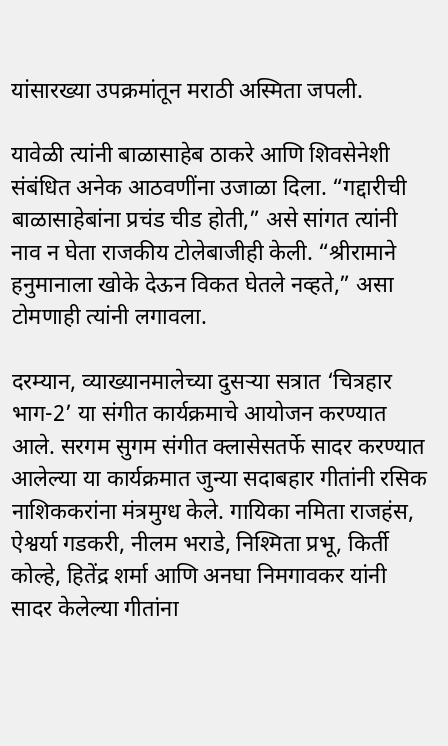यांसारख्या उपक्रमांतून मराठी अस्मिता जपली.

यावेळी त्यांनी बाळासाहेब ठाकरे आणि शिवसेनेशी संबंधित अनेक आठवणींना उजाळा दिला. “गद्दारीची बाळासाहेबांना प्रचंड चीड होती,” असे सांगत त्यांनी नाव न घेता राजकीय टोलेबाजीही केली. “श्रीरामाने हनुमानाला खोके देऊन विकत घेतले नव्हते,” असा टोमणाही त्यांनी लगावला.

दरम्यान, व्याख्यानमालेच्या दुसऱ्या सत्रात ‘चित्रहार भाग-2’ या संगीत कार्यक्रमाचे आयोजन करण्यात आले. सरगम सुगम संगीत क्लासेसतर्फे सादर करण्यात आलेल्या या कार्यक्रमात जुन्या सदाबहार गीतांनी रसिक नाशिककरांना मंत्रमुग्ध केले. गायिका नमिता राजहंस, ऐश्वर्या गडकरी, नीलम भराडे, निश्मिता प्रभू, किर्ती कोल्हे, हितेंद्र शर्मा आणि अनघा निमगावकर यांनी सादर केलेल्या गीतांना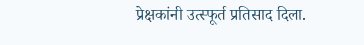प्रेक्षकांनी उत्स्फूर्त प्रतिसाद दिला.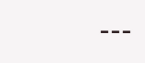---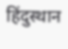हिंदुस्थान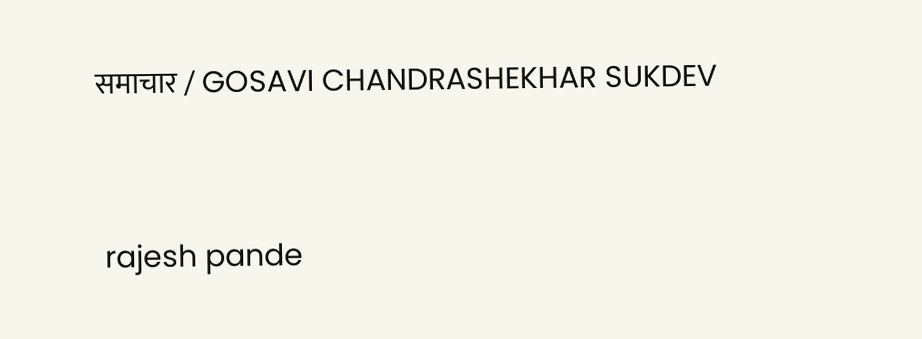समाचार / GOSAVI CHANDRASHEKHAR SUKDEV


 rajesh pande